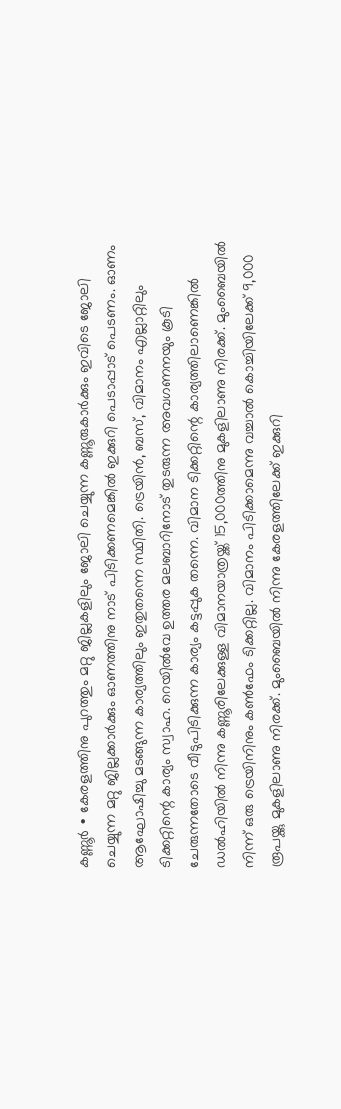കണ്ണൂർ ∙ കേരളത്തിനു പുറത്തും മറ്റു ജില്ലകളിലും ജോലി ചെയ്യുന്ന കണ്ണൂരുകാർക്കും ഇവിടെ ജോലി ചെയ്യുന്ന മറ്റു ജില്ലക്കാർക്കും ഓണത്തിനു നാട് പിടിക്കണമെങ്കിൽ ഇക്കുറി പെടാപ്പാട് പെടണം. ഓണം ആഘോഷിച്ചു മടങ്ങുന്ന കാര്യത്തിലും ഇതുതന്നെ സ്ഥിതി. ട്രെയിൻ, ബസ്, വിമാനം എല്ലാറ്റിലും ടിക്കറ്റിന്റെ കാര്യം സ്വാഹ. റെയിൽവേ ഉത്തര മലബാറിനോട് തുടരുന്ന അവഗണനയും കൂടി ചേരുന്നതോടെ വീടുപിടിക്കുന്ന കാര്യം കട്ടപ്പുക തന്നെ. വിമാന ടിക്കറ്റിന്റെ കാര്യത്തിലാണെങ്കിൽ ഡൽഹിയിൽ നിന്നു കണ്ണൂരിലേക്കുള്ള വിമാനയാത്രയ്ക്ക് 15,000ത്തിനു മുകളിലാണു നിരക്ക്. മുംബൈയിൽ നിന്ന് ഒരു ട്രെയിനിനും കൺഫേം ടിക്കറ്റില്ല. വിമാനം പിടിക്കാമെന്നു വച്ചാൽ കൊച്ചിയിലേക്ക് 9,000 രൂപയ്ക്കു മുകളിലാണു നിരക്ക്. മുംബൈയിൽ നിന്നു കേരളത്തിലേക്ക് ഇക്കുറി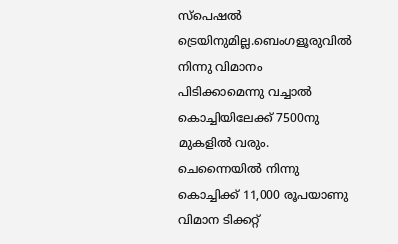സ്പെഷൽ ട്രെയിനുമില്ല.ബെംഗളൂരുവിൽ നിന്നു വിമാനം പിടിക്കാമെന്നു വച്ചാൽ കൊച്ചിയിലേക്ക് 7500നു മുകളിൽ വരും. ചെന്നൈയിൽ നിന്നു കൊച്ചിക്ക് 11,000 രൂപയാണു വിമാന ടിക്കറ്റ്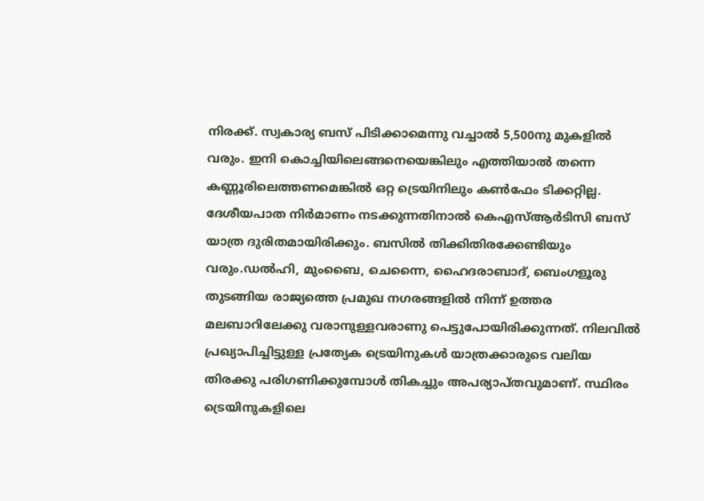നിരക്ക്. സ്വകാര്യ ബസ് പിടിക്കാമെന്നു വച്ചാൽ 5,500നു മുകളിൽ വരും. ഇനി കൊച്ചിയിലെങ്ങനെയെങ്കിലും എത്തിയാൽ തന്നെ കണ്ണൂരിലെത്തണമെങ്കിൽ ഒറ്റ ട്രെയിനിലും കൺഫേം ടിക്കറ്റില്ല. ദേശീയപാത നിർമാണം നടക്കുന്നതിനാൽ കെഎസ്ആർടിസി ബസ് യാത്ര ദുരിതമായിരിക്കും. ബസിൽ തിക്കിതിരക്കേണ്ടിയും വരും.ഡൽഹി, മുംബൈ, ചെന്നൈ, ഹൈദരാബാദ്, ബെംഗളൂരു തുടങ്ങിയ രാജ്യത്തെ പ്രമുഖ നഗരങ്ങളിൽ നിന്ന് ഉത്തര മലബാറിലേക്കു വരാനുള്ളവരാണു പെട്ടുപോയിരിക്കുന്നത്. നിലവിൽ പ്രഖ്യാപിച്ചിട്ടുള്ള പ്രത്യേക ട്രെയിനുകൾ യാത്രക്കാരുടെ വലിയ തിരക്കു പരിഗണിക്കുമ്പോൾ തികച്ചും അപര്യാപ്തവുമാണ്. സ്ഥിരം ട്രെയിനുകളിലെ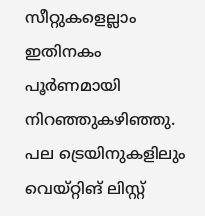സീറ്റുകളെല്ലാം ഇതിനകം പൂർണമായി നിറഞ്ഞുകഴിഞ്ഞു. പല ട്രെയിനുകളിലും വെയ്റ്റിങ് ലിസ്റ്റ്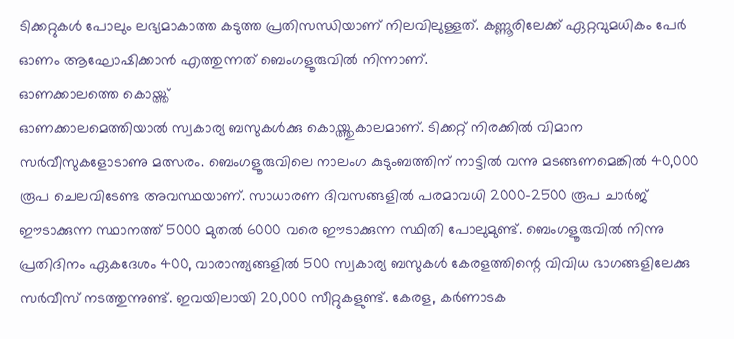ടിക്കറ്റുകൾ പോലും ലഭ്യമാകാത്ത കടുത്ത പ്രതിസന്ധിയാണ് നിലവിലുള്ളത്. കണ്ണൂരിലേക്ക് ഏറ്റവുമധികം പേർ ഓണം ആഘോഷിക്കാൻ എത്തുന്നത് ബെംഗളൂരുവിൽ നിന്നാണ്.
ഓണക്കാലത്തെ കൊയ്ത്ത്
ഓണക്കാലമെത്തിയാൽ സ്വകാര്യ ബസുകൾക്കു കൊയ്ത്തുകാലമാണ്. ടിക്കറ്റ് നിരക്കിൽ വിമാന സർവീസുകളോടാണു മത്സരം. ബെംഗളൂരുവിലെ നാലംഗ കുടുംബത്തിന് നാട്ടിൽ വന്നു മടങ്ങണമെങ്കിൽ 40,000 രൂപ ചെലവിടേണ്ട അവസ്ഥയാണ്. സാധാരണ ദിവസങ്ങളിൽ പരമാവധി 2000–2500 രൂപ ചാർജ് ഈടാക്കുന്ന സ്ഥാനത്ത് 5000 മുതൽ 6000 വരെ ഈടാക്കുന്ന സ്ഥിതി പോലുമുണ്ട്. ബെംഗളൂരുവിൽ നിന്നു പ്രതിദിനം ഏകദേശം 400, വാരാന്ത്യങ്ങളിൽ 500 സ്വകാര്യ ബസുകൾ കേരളത്തിന്റെ വിവിധ ഭാഗങ്ങളിലേക്കു സർവീസ് നടത്തുന്നുണ്ട്. ഇവയിലായി 20,000 സീറ്റുകളുണ്ട്. കേരള, കർണാടക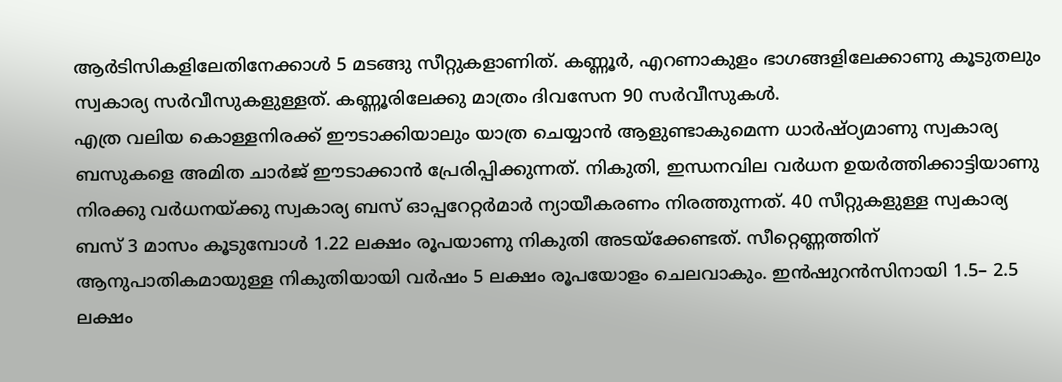ആർടിസികളിലേതിനേക്കാൾ 5 മടങ്ങു സീറ്റുകളാണിത്. കണ്ണൂർ, എറണാകുളം ഭാഗങ്ങളിലേക്കാണു കൂടുതലും സ്വകാര്യ സർവീസുകളുള്ളത്. കണ്ണൂരിലേക്കു മാത്രം ദിവസേന 90 സർവീസുകൾ.
എത്ര വലിയ കൊള്ളനിരക്ക് ഈടാക്കിയാലും യാത്ര ചെയ്യാൻ ആളുണ്ടാകുമെന്ന ധാർഷ്ഠ്യമാണു സ്വകാര്യ ബസുകളെ അമിത ചാർജ് ഈടാക്കാൻ പ്രേരിപ്പിക്കുന്നത്. നികുതി, ഇന്ധനവില വർധന ഉയർത്തിക്കാട്ടിയാണു നിരക്കു വർധനയ്ക്കു സ്വകാര്യ ബസ് ഓപ്പറേറ്റർമാർ ന്യായീകരണം നിരത്തുന്നത്. 40 സീറ്റുകളുള്ള സ്വകാര്യ ബസ് 3 മാസം കൂടുമ്പോൾ 1.22 ലക്ഷം രൂപയാണു നികുതി അടയ്ക്കേണ്ടത്. സീറ്റെണ്ണത്തിന് ആനുപാതികമായുള്ള നികുതിയായി വർഷം 5 ലക്ഷം രൂപയോളം ചെലവാകും. ഇൻഷുറൻസിനായി 1.5– 2.5 ലക്ഷം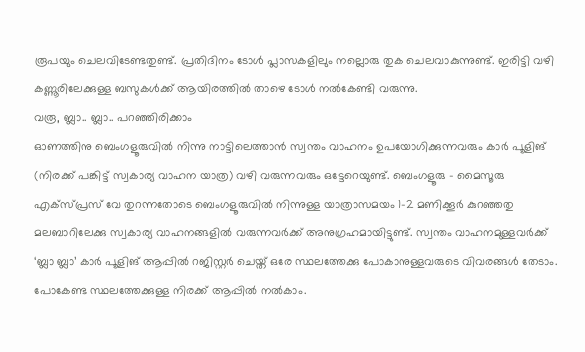രൂപയും ചെലവിടേണ്ടതുണ്ട്. പ്രതിദിനം ടോൾ പ്ലാസകളിലും നല്ലൊരു തുക ചെലവാകുന്നുണ്ട്. ഇരിട്ടി വഴി കണ്ണൂരിലേക്കുള്ള ബസുകൾക്ക് ആയിരത്തിൽ താഴെ ടോൾ നൽകേണ്ടി വരുന്നു.
വരൂ, ബ്ലാ.. ബ്ലാ.. പറഞ്ഞിരിക്കാം
ഓണത്തിനു ബെംഗളൂരുവിൽ നിന്നു നാട്ടിലെത്താൻ സ്വന്തം വാഹനം ഉപയോഗിക്കുന്നവരും കാർ പൂളിങ് (നിരക്ക് പങ്കിട്ട് സ്വകാര്യ വാഹന യാത്ര) വഴി വരുന്നവരും ഒട്ടേറെയുണ്ട്. ബെംഗളൂരു – മൈസൂരു എക്സ്പ്രസ് വേ തുറന്നതോടെ ബെംഗളൂരുവിൽ നിന്നുള്ള യാത്രാസമയം 1–2 മണിക്കൂർ കുറഞ്ഞതു മലബാറിലേക്കു സ്വകാര്യ വാഹനങ്ങളിൽ വരുന്നവർക്ക് അനുഗ്രഹമായിട്ടുണ്ട്. സ്വന്തം വാഹനമുള്ളവർക്ക് ‘ബ്ലാ ബ്ലാ’ കാർ പൂളിങ് ആപ്പിൽ റജിസ്റ്റർ ചെയ്ത് ഒരേ സ്ഥലത്തേക്കു പോകാനുള്ളവരുടെ വിവരങ്ങൾ തേടാം. പോകേണ്ട സ്ഥലത്തേക്കുള്ള നിരക്ക് ആപ്പിൽ നൽകാം.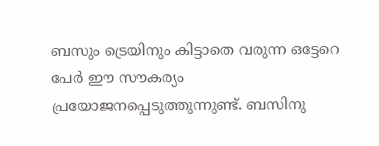ബസും ട്രെയിനും കിട്ടാതെ വരുന്ന ഒട്ടേറെ പേർ ഈ സൗകര്യം പ്രയോജനപ്പെടുത്തുന്നുണ്ട്. ബസിനു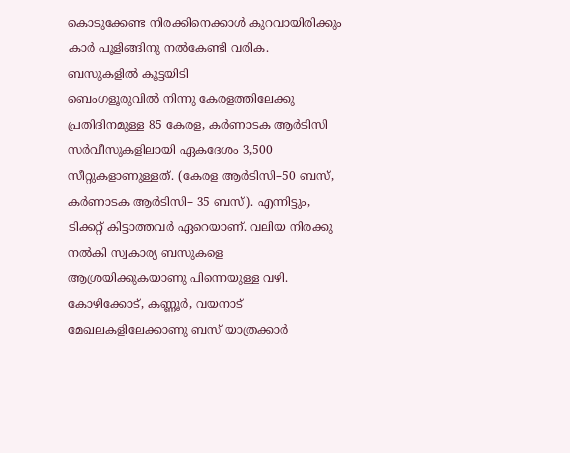കൊടുക്കേണ്ട നിരക്കിനെക്കാൾ കുറവായിരിക്കും കാർ പൂളിങ്ങിനു നൽകേണ്ടി വരിക.
ബസുകളിൽ കൂട്ടയിടി
ബെംഗളൂരുവിൽ നിന്നു കേരളത്തിലേക്കു പ്രതിദിനമുള്ള 85 കേരള, കർണാടക ആർടിസി സർവീസുകളിലായി ഏകദേശം 3,500 സീറ്റുകളാണുള്ളത്. (കേരള ആർടിസി–50 ബസ്, കർണാടക ആർടിസി– 35 ബസ്). എന്നിട്ടും, ടിക്കറ്റ് കിട്ടാത്തവർ ഏറെയാണ്. വലിയ നിരക്കു നൽകി സ്വകാര്യ ബസുകളെ ആശ്രയിക്കുകയാണു പിന്നെയുള്ള വഴി. കോഴിക്കോട്, കണ്ണൂർ, വയനാട് മേഖലകളിലേക്കാണു ബസ് യാത്രക്കാർ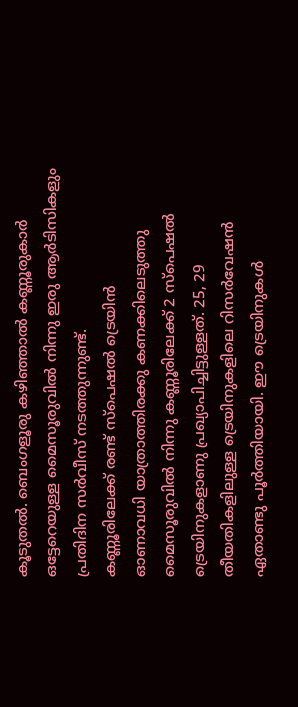കൂടുതൽ. ബെംഗളൂരു കഴിഞ്ഞാൽ കണ്ണൂരുകാർ ഒട്ടേറെയുള്ള മൈസൂരുവിൽ നിന്നു ഇരു ആർടിസികളും പ്രതിദിന സർവീസ് നടത്തുന്നുണ്ട്.
കണ്ണൂരിലേക്ക് രണ്ട് സ്പെഷൽ ട്രെയിൻ
ഓണാവധി യാത്രാത്തിരക്കു കണക്കിലെടുത്തു മൈസൂരുവിൽ നിന്നു കണ്ണൂരിലേക്ക് 2 സ്പെഷൽ ട്രെയിനുകളാണു പ്രഖ്യാപിച്ചിട്ടുള്ളത്. 25, 29 തീയതികളിലുള്ള ട്രെയിനുകളിലെ റിസർവേഷൻ ഏതാണ്ടു പൂർത്തിയായി. ഈ ട്രെയിനുകൾ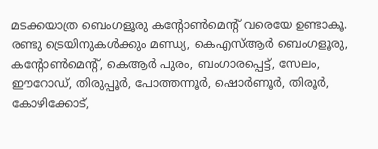മടക്കയാത്ര ബെംഗളൂരു കന്റോൺമെന്റ് വരെയേ ഉണ്ടാകൂ. രണ്ടു ട്രെയിനുകൾക്കും മണ്ഡ്യ, കെഎസ്ആർ ബെംഗളൂരു, കന്റോൺമെന്റ്, കെആർ പുരം, ബംഗാരപ്പെട്ട്, സേലം, ഈറോഡ്, തിരുപ്പൂർ, പോത്തന്നൂർ, ഷൊർണൂർ, തിരൂർ, കോഴിക്കോട്,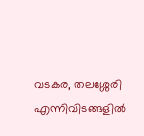വടകര, തലശ്ശേരി എന്നിവിടങ്ങളിൽ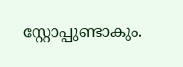സ്റ്റോപ്പുണ്ടാകും.